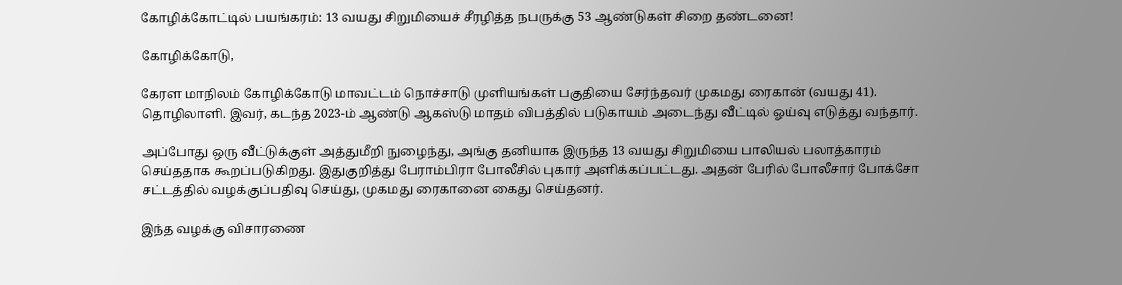கோழிக்கோட்டில் பயங்கரம்: 13 வயது சிறுமியைச் சீரழித்த நபருக்கு 53 ஆண்டுகள் சிறை தண்டனை!

கோழிக்கோடு,

கேரள மாநிலம் கோழிக்கோடு மாவட்டம் நொச்சாடு முளியங்கள் பகுதியை சேர்ந்தவர் முகமது ரைகான் (வயது 41). தொழிலாளி. இவர், கடந்த 2023-ம் ஆண்டு ஆகஸ்டு மாதம் விபத்தில் படுகாயம் அடைந்து வீட்டில் ஓய்வு எடுத்து வந்தார்.

அப்போது ஒரு வீட்டுக்குள் அத்துமீறி நுழைந்து, அங்கு தனியாக இருந்த 13 வயது சிறுமியை பாலியல் பலாத்காரம் செய்ததாக கூறப்படுகிறது. இதுகுறித்து பேராம்பிரா போலீசில் புகார் அளிக்கப்பட்டது. அதன் பேரில் போலீசார் போக்சோ சட்டத்தில் வழக்குப்பதிவு செய்து, முகமது ரைகானை கைது செய்தனர்.

இந்த வழக்கு விசாரணை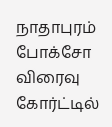நாதாபுரம் போக்சோ விரைவு கோர்ட்டில்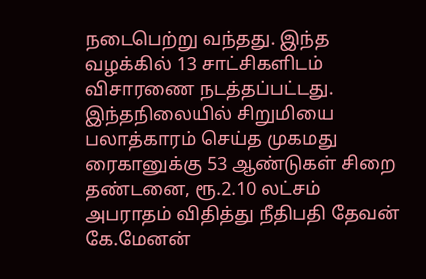நடைபெற்று வந்தது. இந்த வழக்கில் 13 சாட்சிகளிடம் விசாரணை நடத்தப்பட்டது. இந்தநிலையில் சிறுமியை பலாத்காரம் செய்த முகமது ரைகானுக்கு 53 ஆண்டுகள் சிறை தண்டனை, ரூ.2.10 லட்சம் அபராதம் விதித்து நீதிபதி தேவன் கே.மேனன்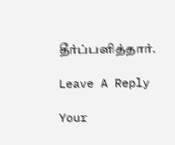தீர்ப்பளித்தார்.

Leave A Reply

Your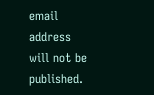email address will not be published.